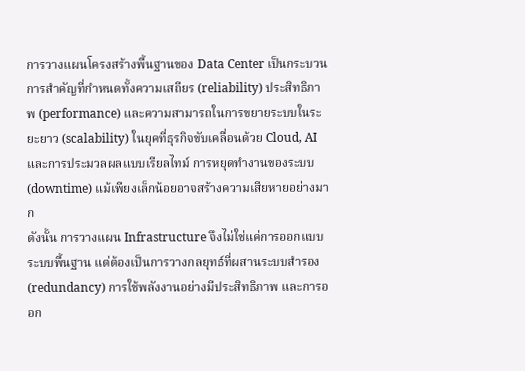การวางแผนโครงสร้างพื้นฐานของ Data Center เป็นกระบวนการสำคัญที่กำหนดทั้งความเสถียร (reliability) ประสิทธิภาพ (performance) และความสามารถในการขยายระบบในระยะยาว (scalability) ในยุคที่ธุรกิจขับเคลื่อนด้วย Cloud, AI และการประมวลผลแบบเรียลไทม์ การหยุดทำงานของระบบ (downtime) แม้เพียงเล็กน้อยอาจสร้างความเสียหายอย่างมาก
ดังนั้น การวางแผน Infrastructure จึงไม่ใช่แค่การออกแบบระบบพื้นฐาน แต่ต้องเป็นการวางกลยุทธ์ที่ผสานระบบสำรอง (redundancy) การใช้พลังงานอย่างมีประสิทธิภาพ และการออก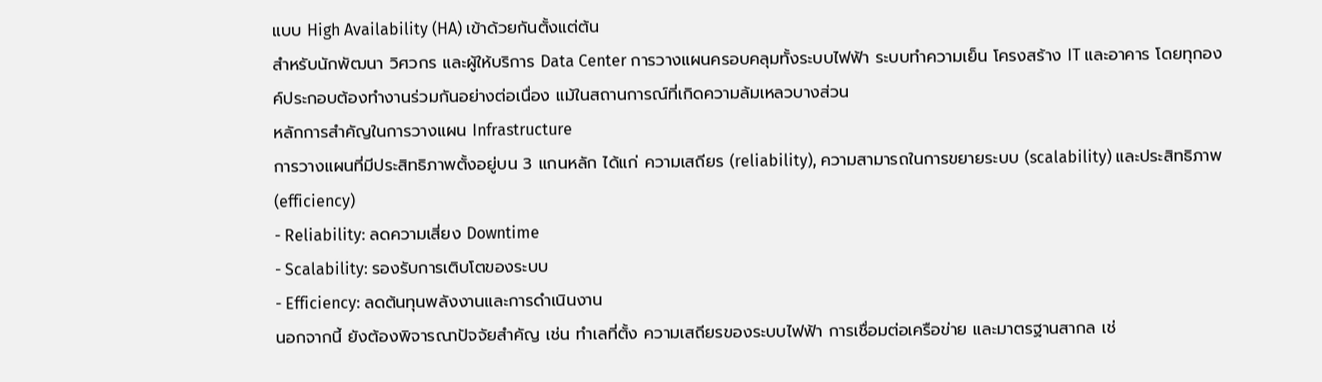แบบ High Availability (HA) เข้าด้วยกันตั้งแต่ต้น
สำหรับนักพัฒนา วิศวกร และผู้ให้บริการ Data Center การวางแผนครอบคลุมทั้งระบบไฟฟ้า ระบบทำความเย็น โครงสร้าง IT และอาคาร โดยทุกองค์ประกอบต้องทำงานร่วมกันอย่างต่อเนื่อง แม้ในสถานการณ์ที่เกิดความล้มเหลวบางส่วน
หลักการสำคัญในการวางแผน Infrastructure
การวางแผนที่มีประสิทธิภาพตั้งอยู่บน 3 แกนหลัก ได้แก่ ความเสถียร (reliability), ความสามารถในการขยายระบบ (scalability) และประสิทธิภาพ (efficiency)
- Reliability: ลดความเสี่ยง Downtime
- Scalability: รองรับการเติบโตของระบบ
- Efficiency: ลดต้นทุนพลังงานและการดำเนินงาน
นอกจากนี้ ยังต้องพิจารณาปัจจัยสำคัญ เช่น ทำเลที่ตั้ง ความเสถียรของระบบไฟฟ้า การเชื่อมต่อเครือข่าย และมาตรฐานสากล เช่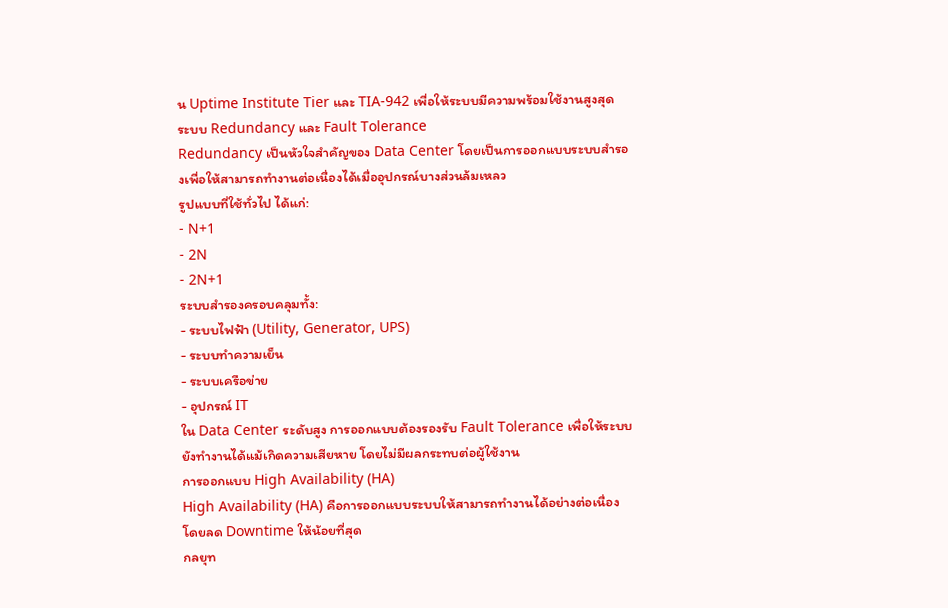น Uptime Institute Tier และ TIA-942 เพื่อให้ระบบมีความพร้อมใช้งานสูงสุด
ระบบ Redundancy และ Fault Tolerance
Redundancy เป็นหัวใจสำคัญของ Data Center โดยเป็นการออกแบบระบบสำรองเพื่อให้สามารถทำงานต่อเนื่องได้เมื่ออุปกรณ์บางส่วนล้มเหลว
รูปแบบที่ใช้ทั่วไป ได้แก่:
- N+1
- 2N
- 2N+1
ระบบสำรองครอบคลุมทั้ง:
- ระบบไฟฟ้า (Utility, Generator, UPS)
- ระบบทำความเย็น
- ระบบเครือข่าย
- อุปกรณ์ IT
ใน Data Center ระดับสูง การออกแบบต้องรองรับ Fault Tolerance เพื่อให้ระบบยังทำงานได้แม้เกิดความเสียหาย โดยไม่มีผลกระทบต่อผู้ใช้งาน
การออกแบบ High Availability (HA)
High Availability (HA) คือการออกแบบระบบให้สามารถทำงานได้อย่างต่อเนื่อง โดยลด Downtime ให้น้อยที่สุด
กลยุท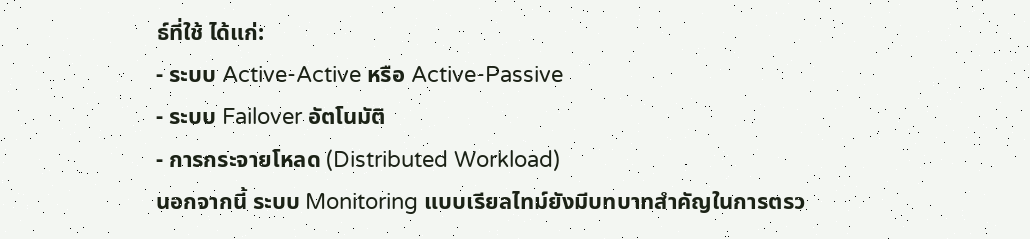ธ์ที่ใช้ ได้แก่:
- ระบบ Active-Active หรือ Active-Passive
- ระบบ Failover อัตโนมัติ
- การกระจายโหลด (Distributed Workload)
นอกจากนี้ ระบบ Monitoring แบบเรียลไทม์ยังมีบทบาทสำคัญในการตรว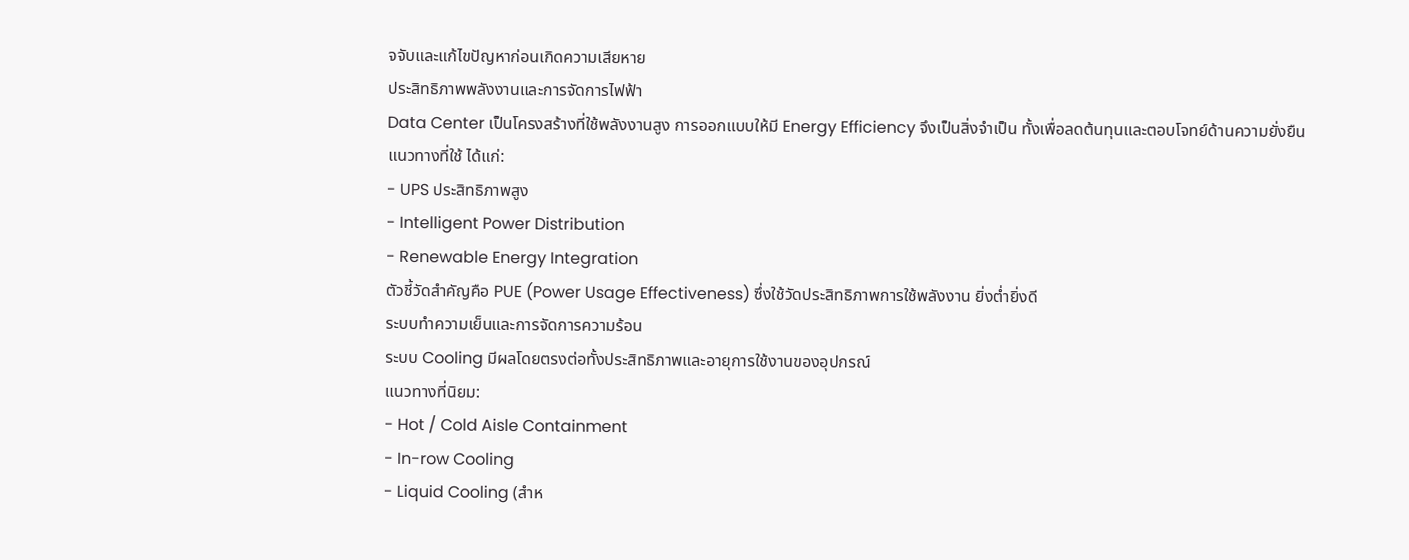จจับและแก้ไขปัญหาก่อนเกิดความเสียหาย
ประสิทธิภาพพลังงานและการจัดการไฟฟ้า
Data Center เป็นโครงสร้างที่ใช้พลังงานสูง การออกแบบให้มี Energy Efficiency จึงเป็นสิ่งจำเป็น ทั้งเพื่อลดต้นทุนและตอบโจทย์ด้านความยั่งยืน
แนวทางที่ใช้ ได้แก่:
- UPS ประสิทธิภาพสูง
- Intelligent Power Distribution
- Renewable Energy Integration
ตัวชี้วัดสำคัญคือ PUE (Power Usage Effectiveness) ซึ่งใช้วัดประสิทธิภาพการใช้พลังงาน ยิ่งต่ำยิ่งดี
ระบบทำความเย็นและการจัดการความร้อน
ระบบ Cooling มีผลโดยตรงต่อทั้งประสิทธิภาพและอายุการใช้งานของอุปกรณ์
แนวทางที่นิยม:
- Hot / Cold Aisle Containment
- In-row Cooling
- Liquid Cooling (สำห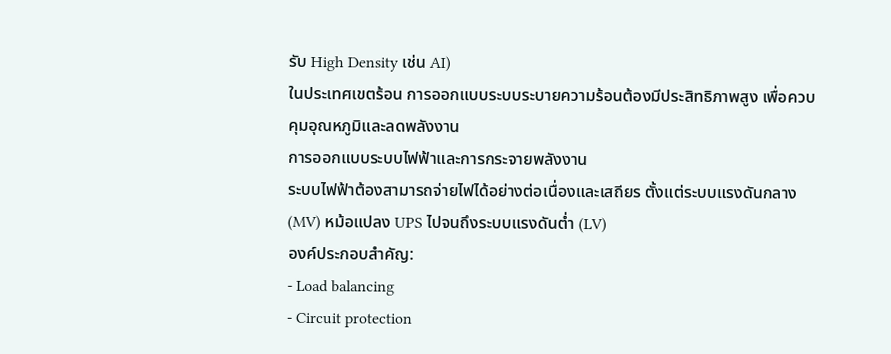รับ High Density เช่น AI)
ในประเทศเขตร้อน การออกแบบระบบระบายความร้อนต้องมีประสิทธิภาพสูง เพื่อควบคุมอุณหภูมิและลดพลังงาน
การออกแบบระบบไฟฟ้าและการกระจายพลังงาน
ระบบไฟฟ้าต้องสามารถจ่ายไฟได้อย่างต่อเนื่องและเสถียร ตั้งแต่ระบบแรงดันกลาง (MV) หม้อแปลง UPS ไปจนถึงระบบแรงดันต่ำ (LV)
องค์ประกอบสำคัญ:
- Load balancing
- Circuit protection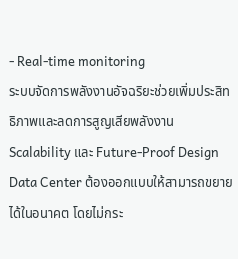- Real-time monitoring
ระบบจัดการพลังงานอัจฉริยะช่วยเพิ่มประสิทธิภาพและลดการสูญเสียพลังงาน
Scalability และ Future-Proof Design
Data Center ต้องออกแบบให้สามารถขยายได้ในอนาคต โดยไม่กระ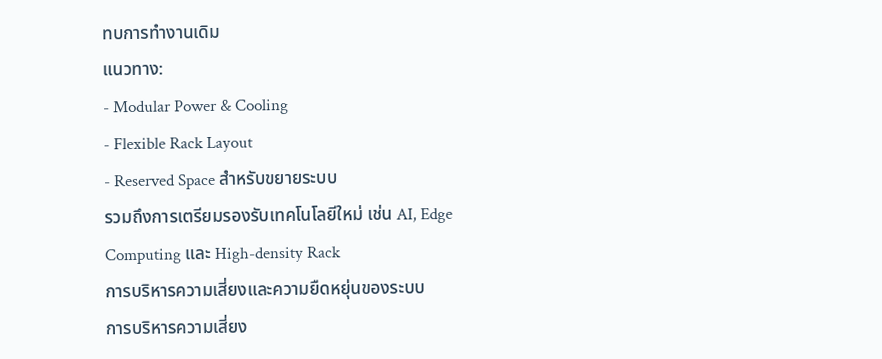ทบการทำงานเดิม
แนวทาง:
- Modular Power & Cooling
- Flexible Rack Layout
- Reserved Space สำหรับขยายระบบ
รวมถึงการเตรียมรองรับเทคโนโลยีใหม่ เช่น AI, Edge Computing และ High-density Rack
การบริหารความเสี่ยงและความยืดหยุ่นของระบบ
การบริหารความเสี่ยง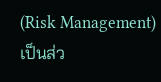(Risk Management) เป็นส่ว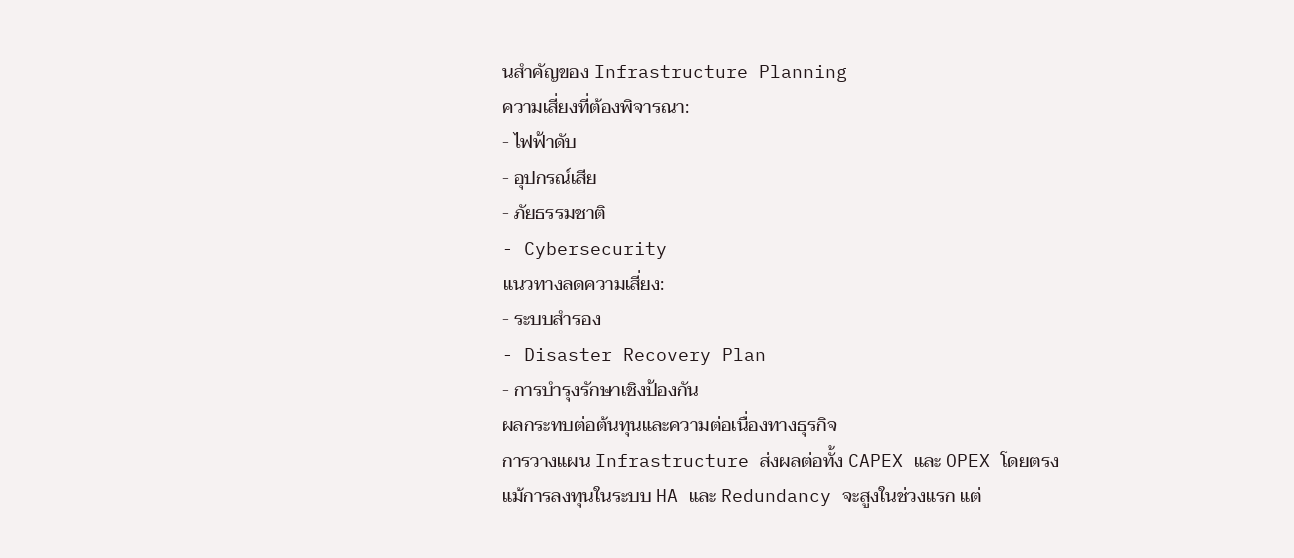นสำคัญของ Infrastructure Planning
ความเสี่ยงที่ต้องพิจารณา:
- ไฟฟ้าดับ
- อุปกรณ์เสีย
- ภัยธรรมชาติ
- Cybersecurity
แนวทางลดความเสี่ยง:
- ระบบสำรอง
- Disaster Recovery Plan
- การบำรุงรักษาเชิงป้องกัน
ผลกระทบต่อต้นทุนและความต่อเนื่องทางธุรกิจ
การวางแผน Infrastructure ส่งผลต่อทั้ง CAPEX และ OPEX โดยตรง
แม้การลงทุนในระบบ HA และ Redundancy จะสูงในช่วงแรก แต่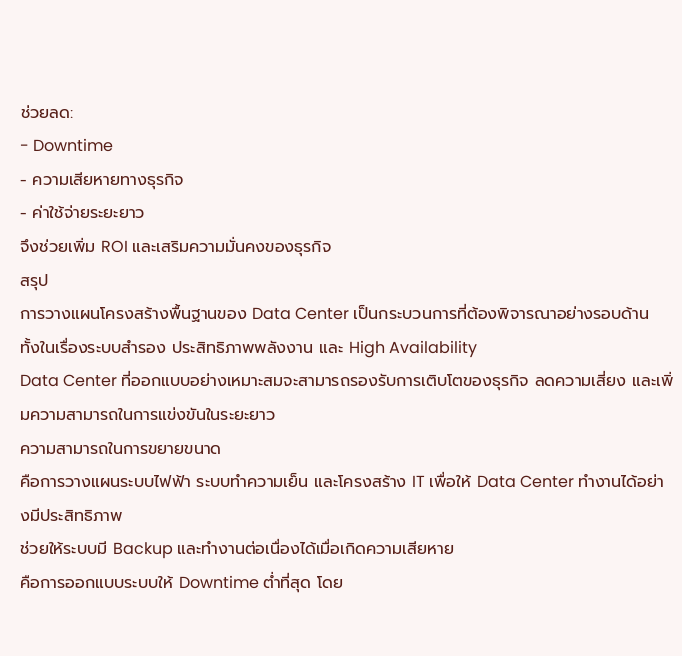ช่วยลด:
- Downtime
- ความเสียหายทางธุรกิจ
- ค่าใช้จ่ายระยะยาว
จึงช่วยเพิ่ม ROI และเสริมความมั่นคงของธุรกิจ
สรุป
การวางแผนโครงสร้างพื้นฐานของ Data Center เป็นกระบวนการที่ต้องพิจารณาอย่างรอบด้าน ทั้งในเรื่องระบบสำรอง ประสิทธิภาพพลังงาน และ High Availability
Data Center ที่ออกแบบอย่างเหมาะสมจะสามารถรองรับการเติบโตของธุรกิจ ลดความเสี่ยง และเพิ่มความสามารถในการแข่งขันในระยะยาว
ความสามารถในการขยายขนาด
คือการวางแผนระบบไฟฟ้า ระบบทำความเย็น และโครงสร้าง IT เพื่อให้ Data Center ทำงานได้อย่างมีประสิทธิภาพ
ช่วยให้ระบบมี Backup และทำงานต่อเนื่องได้เมื่อเกิดความเสียหาย
คือการออกแบบระบบให้ Downtime ต่ำที่สุด โดย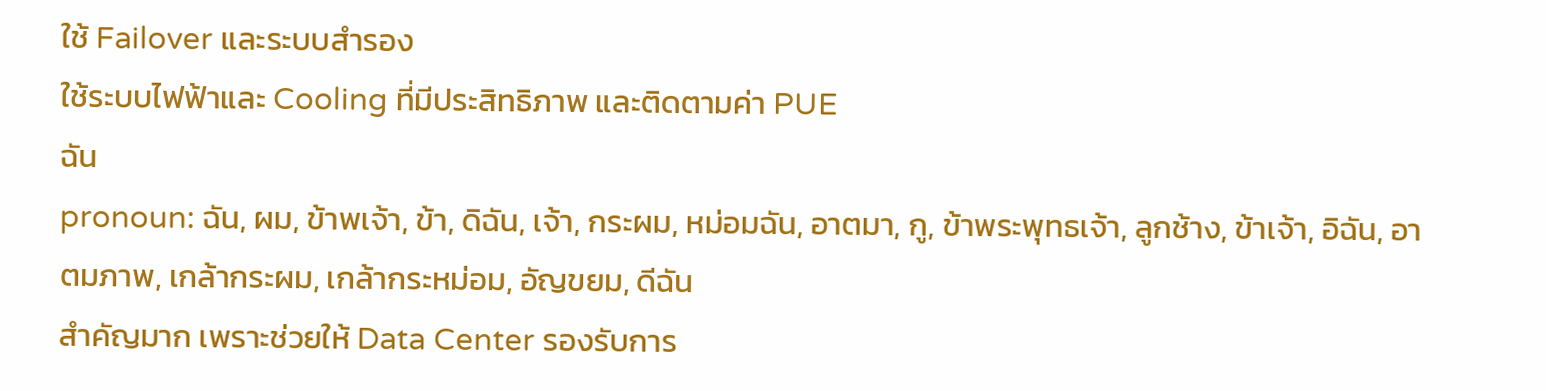ใช้ Failover และระบบสำรอง
ใช้ระบบไฟฟ้าและ Cooling ที่มีประสิทธิภาพ และติดตามค่า PUE
ฉัน
pronoun: ฉัน, ผม, ข้าพเจ้า, ข้า, ดิฉัน, เจ้า, กระผม, หม่อมฉัน, อาตมา, กู, ข้าพระพุทธเจ้า, ลูกช้าง, ข้าเจ้า, อิฉัน, อาตมภาพ, เกล้ากระผม, เกล้ากระหม่อม, อัญขยม, ดีฉัน
สำคัญมาก เพราะช่วยให้ Data Center รองรับการ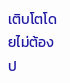เติบโตโดยไม่ต้องป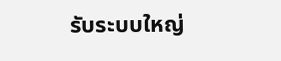รับระบบใหญ่